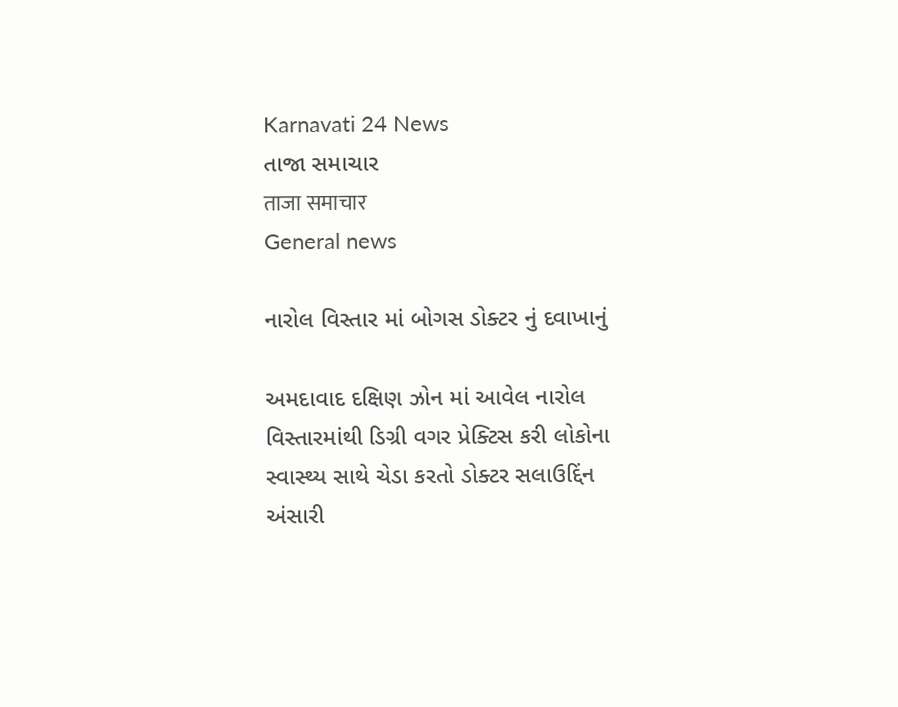Karnavati 24 News
તાજા સમાચાર
ताजा समाचार
General news

નારોલ વિસ્તાર માં બોગસ ડોક્ટર નું દવાખાનું

અમદાવાદ દક્ષિણ ઝોન માં આવેલ નારોલ વિસ્તારમાંથી ડિગ્રી વગર પ્રેક્ટિસ કરી લોકોના સ્વાસ્થ્ય સાથે ચેડા કરતો ડોક્ટર સલાઉદ્દિંન અંસારી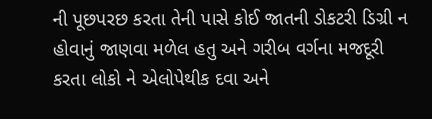ની પૂછપરછ કરતા તેની પાસે કોઈ જાતની ડોકટરી ડિગ્રી ન હોવાનું જાણવા મળેલ હતુ અને ગરીબ વર્ગના મજદૂરી કરતા લોકો ને એલોપેથીક દવા અને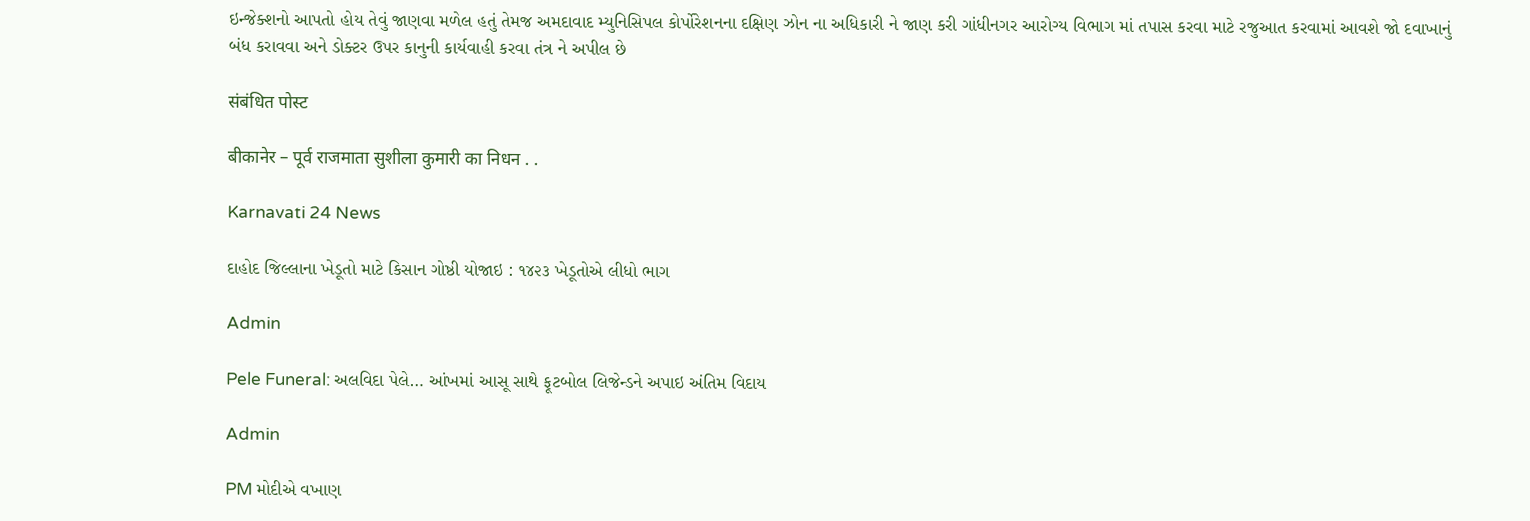ઇન્જેક્શનો આપતો હોય તેવું જાણવા મળેલ હતું તેમજ અમદાવાદ મ્યુનિસિપલ કોર્પોરેશનના દક્ષિણ ઝોન ના અધિકારી ને જાણ કરી ગાંધીનગર આરોગ્ય વિભાગ માં તપાસ કરવા માટે રજુઆત કરવામાં આવશે જો દવાખાનું બંધ કરાવવા અને ડોક્ટર ઉપર કાનુની કાર્યવાહી કરવા તંત્ર ને અપીલ છે

संबंधित पोस्ट

बीकानेर – पूर्व राजमाता सुशीला कुमारी का निधन . .

Karnavati 24 News

દાહોદ જિલ્લાના ખેડૂતો માટે કિસાન ગોષ્ઠી યોજાઇ : ૧૪૨૩ ખેડૂતોએ લીધો ભાગ

Admin

Pele Funeral: અલવિદા પેલે… આંખમાં આસૂ સાથે ફૂટબોલ લિજેન્ડને અપાઇ અંતિમ વિદાય

Admin

PM મોદીએ વખાણ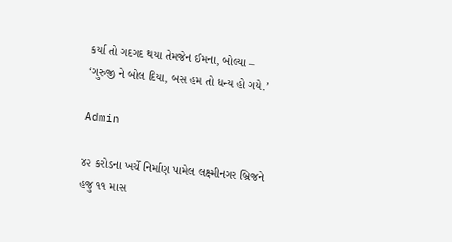કર્યા તો ગદગદ થયા તેમજેન ઈમના, બોલ્યા – ‘ગુરુજી ને બોલ દિયા, બસ હમ તો ધન્ય હો ગયે.’

Admin

૪૨ કરોડના ખર્ચે નિર્માણ પામેલ લક્ષ્મીનગર બ્રિજને હજુ ૧૧ માસ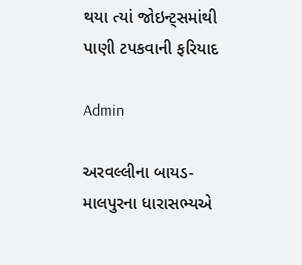થયા ત્યાં જોઇન્ટ્સમાંથી પાણી ટપકવાની ફરિયાદ

Admin

અરવલ્લીના બાયડ-માલપુરના ધારાસભ્યએ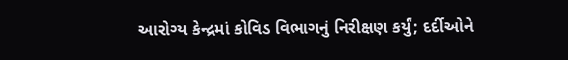આરોગ્ય કેન્દ્રમાં કોવિડ વિભાગનું નિરીક્ષણ કર્યું; દર્દીઓને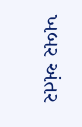ખબર અંતર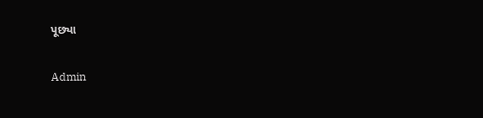પૂછ્યા

Admin